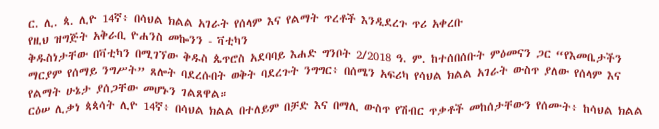ር. ሊ. ጳ. ሊዮ 14ኛ፥ በሳህል ክልል አገራት የሰላም እና የልማት ጥረቶች እንዲደረጉ ጥሪ አቀረቡ
የዚህ ዝግጅት አቅራቢ ዮሐንስ መኰንን - ቫቲካን
ቅዱስነታቸው በቫቲካን በሚገኘው ቅዱስ ጴጥሮስ አደባባይ እሐድ ግንቦት 2/2018 ዓ. ም. ከተሰበሰቡት ምዕመናን ጋር “የእመቤታችን ማርያም የሰማይ ንግሥት” ጸሎት ባደረሱበት ወቅት ባደረጉት ንግግር፥ በሰሜን አፍሪካ የሳህል ክልል አገራት ውስጥ ያለው የሰላም እና የልማት ሁኔታ ያሰጋቸው መሆኑን ገልጸዋል።
ርዕሠ ሊቃነ ጳጳሳት ሊዮ 14ኛ፥ በሳህል ክልል በተለይም በቻድ እና በማሊ ውስጥ የሽብር ጥቃቶች መከሰታቸውን የሰሙት፥ ከሳህል ክልል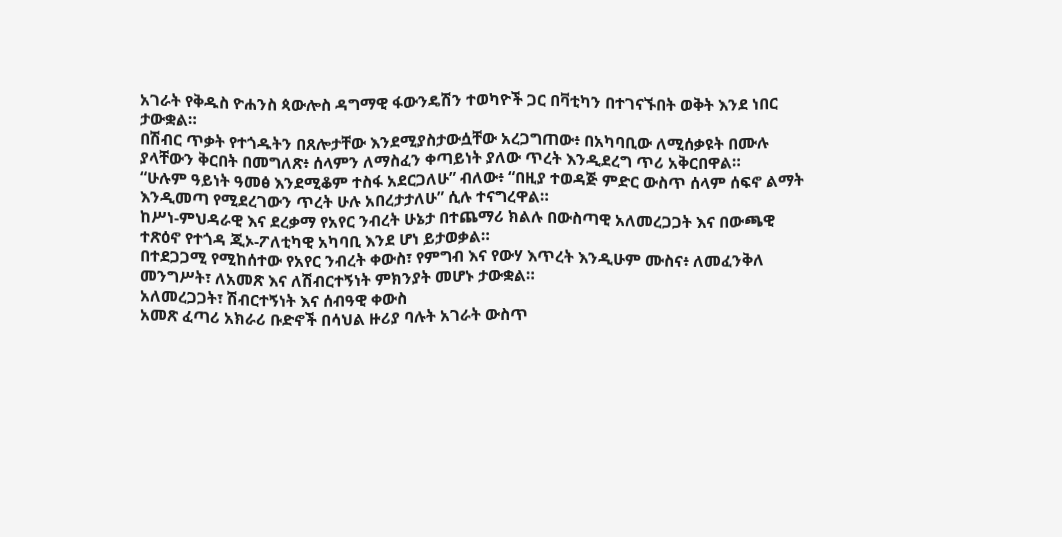አገራት የቅዱስ ዮሐንስ ጳውሎስ ዳግማዊ ፋውንዴሽን ተወካዮች ጋር በቫቲካን በተገናኙበት ወቅት እንደ ነበር ታውቋል።
በሽብር ጥቃት የተጎዱትን በጸሎታቸው እንደሚያስታውሷቸው አረጋግጠው፥ በአካባቢው ለሚሰቃዩት በሙሉ ያላቸውን ቅርበት በመግለጽ፥ ሰላምን ለማስፈን ቀጣይነት ያለው ጥረት እንዲደረግ ጥሪ አቅርበዋል።
“ሁሉም ዓይነት ዓመፅ እንደሚቆም ተስፋ አደርጋለሁ” ብለው፥ “በዚያ ተወዳጅ ምድር ውስጥ ሰላም ሰፍኖ ልማት እንዲመጣ የሚደረገውን ጥረት ሁሉ አበረታታለሁ” ሲሉ ተናግረዋል።
ከሥነ-ምህዳራዊ እና ደረቃማ የአየር ንብረት ሁኔታ በተጨማሪ ክልሉ በውስጣዊ አለመረጋጋት እና በውጫዊ ተጽዕኖ የተጎዳ ጂኦ-ፖለቲካዊ አካባቢ እንደ ሆነ ይታወቃል።
በተደጋጋሚ የሚከሰተው የአየር ንብረት ቀውስ፣ የምግብ እና የውሃ እጥረት እንዲሁም ሙስና፥ ለመፈንቅለ መንግሥት፣ ለአመጽ እና ለሽብርተኝነት ምክንያት መሆኑ ታውቋል።
አለመረጋጋት፣ ሽብርተኝነት እና ሰብዓዊ ቀውስ
አመጽ ፈጣሪ አክራሪ ቡድኖች በሳህል ዙሪያ ባሉት አገራት ውስጥ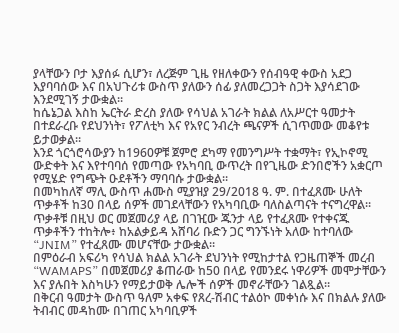ያላቸውን ቦታ እያሰፉ ሲሆን፣ ለረጅም ጊዜ የዘለቀውን የሰብዓዊ ቀውስ አደጋ እያባባሰው እና በአህጉሪቱ ውስጥ ያለውን ሰፊ ያለመረጋጋት ስጋት እያሳደገው እንደሚገኝ ታውቋል።
ከሴኔጋል እስከ ኤርትራ ድረስ ያለው የሳህል አገራት ክልል ለአሥርተ ዓመታት በተደራረቡ የደህንነት፣ የፖለቲካ እና የአየር ንብረት ጫናዎች ሲገጥመው መቆየቱ ይታወቃል።
እንደ ጎርጎሮሳውያን ከ1960ዎቹ ጀምሮ ደካማ የመንግሥት ተቋማት፣ የኢኮኖሚ ውድቀት እና እየተባባሰ የመጣው የአካባቢ ውጥረት በየጊዜው ድንበሮችን አቋርጦ የሚሄድ የግጭት ዑደቶችን ማባባሱ ታውቋል።
በመካከለኛ ማሊ ውስጥ ሐሙስ ሚያዝያ 29/2018 ዓ. ም. በተፈጸሙ ሁለት ጥቃቶች ከ30 በላይ ሰዎች መገደላቸውን የአካባቢው ባለስልጣናት ተናግረዋል።
ጥቃቶቹ በዚህ ወር መጀመሪያ ላይ በገዢው ጁንታ ላይ የተፈጸሙ የተቀናጁ ጥቃቶችን ተከትሎ፥ ከአልቃይዳ አሸባሪ ቡድን ጋር ግንኙነት አለው ከተባለው “JNIM” የተፈጸሙ መሆናቸው ታውቋል።
በምዕራብ አፍሪካ የሳህል ክልል አገራት ደህንነት የሚከታተል የጋዜጠኞች መረብ “WAMAPS” በመጀመሪያ ቆጠራው ከ50 በላይ የመንደሩ ነዋሪዎች መሞታቸውን እና ያሉበት እስካሁን የማይታወቅ ሌሎች ሰዎች መኖራቸውን ገልጿል።
በቅርብ ዓመታት ውስጥ ዓለም አቀፍ የጸረ-ሽብር ተልዕኮ መቀነሱ እና በክልሉ ያለው ትብብር መዳከሙ በገጠር አካባቢዎች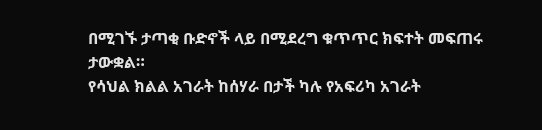በሚገኙ ታጣቂ ቡድኖች ላይ በሚደረግ ቁጥጥር ክፍተት መፍጠሩ ታውቋል።
የሳህል ክልል አገራት ከሰሃራ በታች ካሉ የአፍሪካ አገራት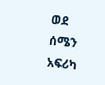ወደ ሰሜን አፍሪካ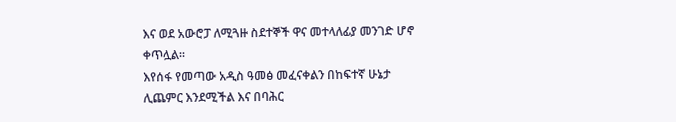እና ወደ አውሮፓ ለሚጓዙ ስደተኞች ዋና መተላለፊያ መንገድ ሆኖ ቀጥሏል።
እየሰፋ የመጣው አዲስ ዓመፅ መፈናቀልን በከፍተኛ ሁኔታ ሊጨምር እንደሚችል እና በባሕር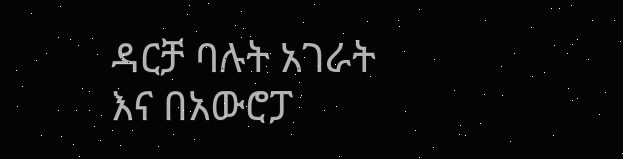ዳርቻ ባሉት አገራት እና በአውሮፓ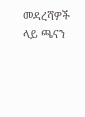መዳረሻዎች ላይ ጫናን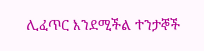ሊፈጥር እንደሚችል ተንታኞች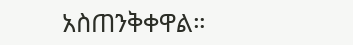አስጠንቅቀዋል።